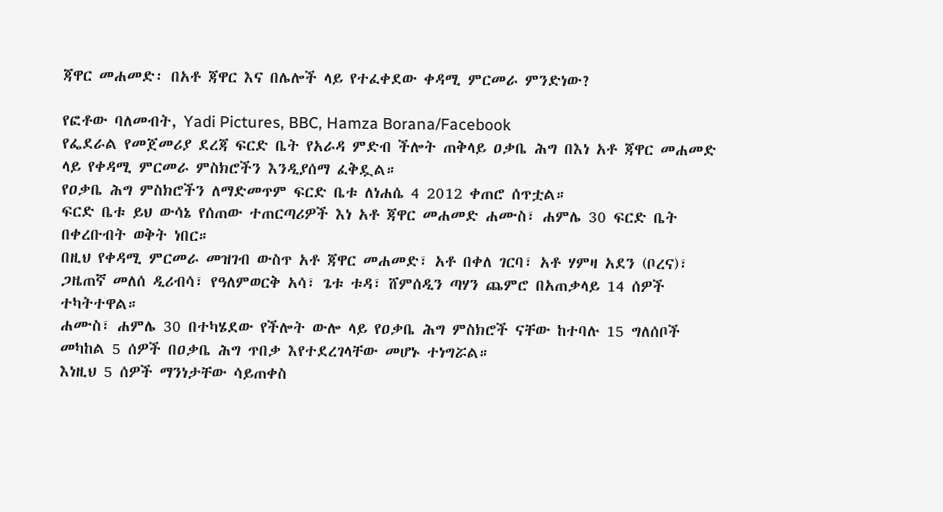ጃዋር መሐመድ፡ በአቶ ጃዋር እና በሌሎች ላይ የተፈቀደው ቀዳሚ ምርመራ ምንድነው?

የፎቶው ባለመብት, Yadi Pictures, BBC, Hamza Borana/Facebook
የፌደራል የመጀመሪያ ደረጃ ፍርድ ቤት የአራዳ ምድብ ችሎት ጠቅላይ ዐቃቤ ሕግ በእነ አቶ ጃዋር መሐመድ ላይ የቀዳሚ ምርመራ ምስክሮችን እንዲያሰማ ፈቅዷል።
የዐቃቤ ሕግ ምስክሮችን ለማድመጥም ፍርድ ቤቱ ለነሐሴ 4 2012 ቀጠሮ ሰጥቷል።
ፍርድ ቤቱ ይህ ውሳኔ የሰጠው ተጠርጣሪዎች እነ አቶ ጃዋር መሐመድ ሐሙስ፣ ሐምሌ 30 ፍርድ ቤት በቀረቡብት ወቅት ነበር።
በዚህ የቀዳሚ ምርመራ መዝገብ ውስጥ አቶ ጃዋር መሐመድ፣ አቶ በቀለ ገርባ፣ አቶ ሃምዛ አደን (ቦረና)፣ ጋዜጠኛ መለሰ ዲሪብሳ፣ የዓለምወርቅ አሳ፣ ጌቱ ቱዳ፣ ሸምሰዲን ጣሃን ጨምሮ በአጠቃላይ 14 ሰዎች ተካትተዋል።
ሐሙስ፣ ሐምሌ 30 በተካሄደው የችሎት ውሎ ላይ የዐቃቤ ሕግ ምስክሮች ናቸው ከተባሉ 15 ግለሰቦች መካከል 5 ሰዎች በዐቃቤ ሕግ ጥበቃ እየተደረገላቸው መሆኑ ተነግሯል።
እነዚህ 5 ሰዎች ማንነታቸው ሳይጠቀስ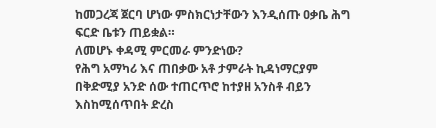ከመጋረጃ ጀርባ ሆነው ምስክርነታቸውን እንዲሰጡ ዐቃቤ ሕግ ፍርድ ቤቱን ጠይቋል።
ለመሆኑ ቀዳሚ ምርመራ ምንድነው?
የሕግ አማካሪ እና ጠበቃው አቶ ታምራት ኪዳነማርያም በቅድሚያ አንድ ሰው ተጠርጥሮ ከተያዘ አንስቶ ብይን እስከሚሰጥበት ድረስ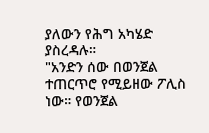ያለውን የሕግ አካሄድ ያስረዳሉ።
"አንድን ሰው በወንጀል ተጠርጥሮ የሚይዘው ፖሊስ ነው። የወንጀል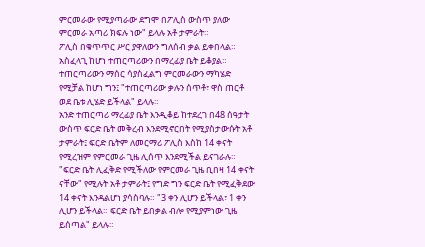ምርመራው የሚያጣራው ደግሞ በፖሊስ ውስጥ ያለው ምርመራ አጣሪ ክፍሉ ነው" ይላሉ አቶ ታምራት።
ፖሊስ በቁጥጥር ሥር ያዋለውን ግለሰብ ቃል ይቀበላል። አስፈላጊ ከሆነ ተጠርጣሪውን በማረፊያ ቤት ይቆያል። ተጠርጣሪውን ማሰር ሳያስፈልግ ምርመራውን ማካሄድ የሚቻል ከሆነ ግን፤ "ተጠርጣሪው ቃሉን ሰጥቶ፣ ዋስ ጠርቶ ወደ ቤቱ ሊሄድ ይችላል" ይላሉ።
አንድ ተጠርጣሪ ማረፊያ ቤት እንዲቆይ ከተደረገ በ48 ሰዓታት ውስጥ ፍርድ ቤት መቅረብ እንደሚኖርበት የሚያስታውሱት አቶ ታምራት፤ ፍርድ ቤትም ለመርማሪ ፖሊስ እስከ 14 ቀናት የሚረዝም የምርመራ ጊዜ ሊሰጥ እንደሚችል ይናገራሉ።
"ፍርድ ቤት ሊፈቅድ የሚችለው የምርመራ ጊዜ ቢበዛ 14 ቀናት ናቸው" የሚሉት አቶ ታምራት፤ የግድ ግን ፍርድ ቤት የሚፈቅደው 14 ቀናት እንዳልሆነ ያሳስባሉ። "3 ቀን ሊሆን ይችላል፣ 1 ቀን ሊሆን ይችላል። ፍርድ ቤት ይበቃል ብሎ የሚያምነው ጊዜ ይሰጣል" ይላሉ።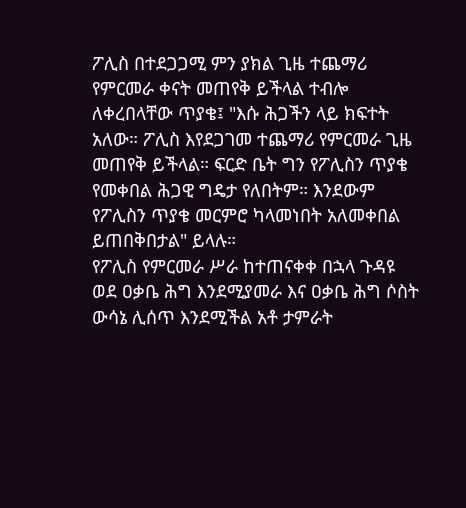ፖሊስ በተደጋጋሚ ምን ያክል ጊዜ ተጨማሪ የምርመራ ቀናት መጠየቅ ይችላል ተብሎ ለቀረበላቸው ጥያቄ፤ "እሱ ሕጋችን ላይ ክፍተት አለው። ፖሊስ እየደጋገመ ተጨማሪ የምርመራ ጊዜ መጠየቅ ይችላል። ፍርድ ቤት ግን የፖሊስን ጥያቄ የመቀበል ሕጋዊ ግዴታ የለበትም። እንደውም የፖሊስን ጥያቄ መርምሮ ካላመነበት አለመቀበል ይጠበቅበታል" ይላሉ።
የፖሊስ የምርመራ ሥራ ከተጠናቀቀ በኋላ ጉዳዩ ወደ ዐቃቤ ሕግ እንደሚያመራ እና ዐቃቤ ሕግ ሶስት ውሳኔ ሊሰጥ እንደሚችል አቶ ታምራት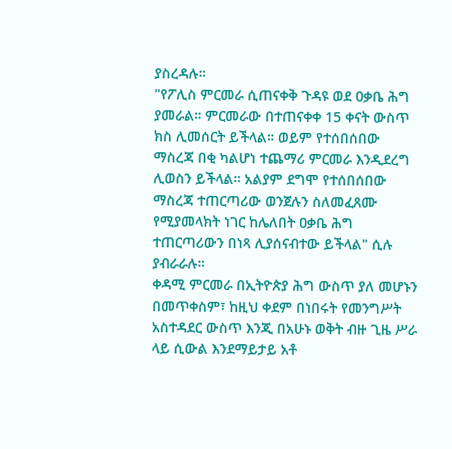ያስረዳሉ።
"የፖሊስ ምርመራ ሲጠናቀቅ ጉዳዩ ወደ ዐቃቤ ሕግ ያመራል። ምርመራው በተጠናቀቀ 15 ቀናት ውስጥ ክስ ሊመሰርት ይችላል። ወይም የተሰበሰበው ማስረጃ በቂ ካልሆነ ተጨማሪ ምርመራ እንዲደረግ ሊወስን ይችላል። አልያም ደግሞ የተሰበሰበው ማስረጃ ተጠርጣሪው ወንጀሉን ስለመፈጸሙ የሚያመላክት ነገር ከሌለበት ዐቃቤ ሕግ ተጠርጣሪውን በነጻ ሊያሰናብተው ይችላል" ሲሉ ያብራራሉ።
ቀዳሚ ምርመራ በኢትዮጵያ ሕግ ውስጥ ያለ መሆኑን በመጥቀስም፣ ከዚህ ቀደም በነበሩት የመንግሥት አስተዳደር ውስጥ እንጂ በአሁኑ ወቅት ብዙ ጊዜ ሥራ ላይ ሲውል እንደማይታይ አቶ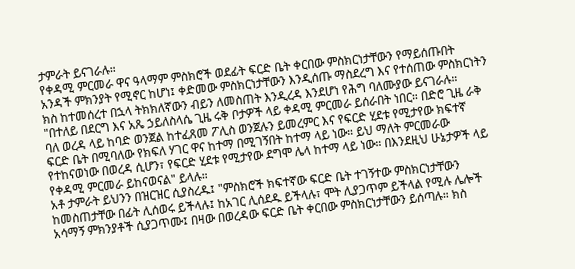ታምራት ይናገራሉ።
የቀዳሚ ምርመራ ዋና ዓላማም ምስክሮች ወደፊት ፍርድ ቤት ቀርበው ምስክርነታቸውን የማይሰጡበት አንዳች ምክንያት የሚኖር ከሆነ፤ ቀድመው ምስክርነታቸውን እንዲሰጡ ማስደረግ እና የተሰጠው ምስክርነትን ክስ ከተመሰረተ በኋላ ትክክለኛውን ብይን ለመስጠት እንዲረዳ እንደሆነ የሕግ ባለሙያው ይናገራሉ።
"በተለይ በደርግ እና አጼ ኃይለስላሴ ጊዜ ሩቅ ቦታዎች ላይ ቀዳሚ ምርመራ ይሰራበት ነበር። በድሮ ጊዜ ራቅ ባለ ወረዳ ላይ ከባድ ወንጀል ከተፈጸመ ፖሊስ ወንጀሉን ይመረምር እና የፍርድ ሂደቱ የሚታየው ክፍተኛ ፍርድ ቤት በሚባለው የክፍለ ሃገር ዋና ከተማ በሚገኝበት ከተማ ላይ ነው። ይህ ማለት ምርመራው የተከናወነው በወረዳ ሲሆን፣ የፍርድ ሂደቱ የሚታየው ደግሞ ሌላ ከተማ ላይ ነው። በእንደዚህ ሁኔታዎች ላይ የቀዳሚ ምርመራ ይከናወናል" ይላሉ።
አቶ ታምራት ይህንን በዝርዝር ሲያስረዱ፤ "ምስክሮች ክፍተኛው ፍርድ ቤት ተገኝተው ምስክርነታቸውን ከመስጠታቸው በፊት ሊሰወሩ ይችላሉ፤ ከአገር ሊሰደዱ ይችላሉ፣ ሞት ሊያጋጥም ይችላል የሚሉ ሌሎች አሳማኝ ምክንያቶች ሲያጋጥሙ፤ በዛው በወረዳው ፍርድ ቤት ቀርበው ምስክርነታቸውን ይሰጣሉ። ክስ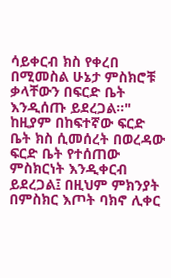ሳይቀርብ ክስ የቀረበ በሚመስል ሁኔታ ምስክሮቹ ቃላቸውን በፍርድ ቤት እንዲሰጡ ይደረጋል።"
ከዚያም በከፍተኛው ፍርድ ቤት ክስ ሲመሰረት በወረዳው ፍርድ ቤት የተሰጠው ምስክርነት እንዲቀርብ ይደረጋል፤ በዚህም ምክንያት በምስክር እጦት ባክኖ ሊቀር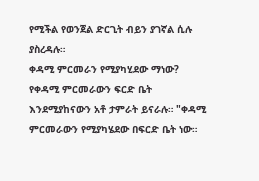የሚችል የወንጀል ድርጊት ብይን ያገኛል ሲሉ ያስረዳሉ።
ቀዳሚ ምርመራን የሚያካሂደው ማነው?
የቀዳሚ ምርመራውን ፍርድ ቤት እንደሚያከናውን አቶ ታምራት ይናራሉ። "ቀዳሚ ምርመራውን የሚያካሄደው በፍርድ ቤት ነው።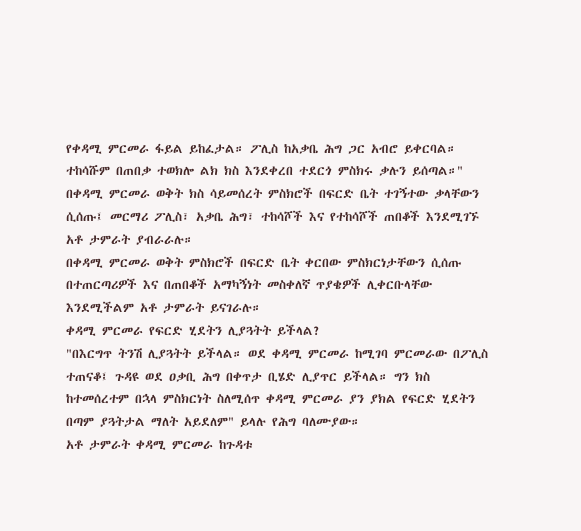የቀዳሚ ምርመራ ፋይል ይከፈታል። ፖሊስ ከአቃቤ ሕግ ጋር አብሮ ይቀርባል። ተከሳሹም በጠበቃ ተወክሎ ልክ ክስ እንደቀረበ ተደርጎ ምስክሩ ቃሉን ይሰጣል።"
በቀዳሚ ምርመራ ወቅት ክስ ሳይመሰረት ምስክሮች በፍርድ ቤት ተገኝተው ቃላቸውን ሲሰጡ፤ መርማሪ ፖሊስ፣ አቃቤ ሕግ፣ ተከሳሾች እና የተከሳሾች ጠበቆች እንደሚገኙ አቶ ታምራት ያብራራሉ።
በቀዳሚ ምርመራ ወቅት ምስክሮች በፍርድ ቤት ቀርበው ምስክርነታቸውን ሲሰጡ በተጠርጣሪዎች እና በጠበቆች አማካኝነት መስቀለኛ ጥያቄዎች ሊቀርቡላቸው እንደሚችልም አቶ ታምራት ይናገራሉ።
ቀዳሚ ምርመራ የፍርድ ሂደትን ሊያጓትት ይችላል?
"በእርግጥ ትንሽ ሊያጓትት ይችላል። ወደ ቀዳሚ ምርመራ ከሚገባ ምርመራው በፖሊስ ተጠናቆ፤ ጉዳዩ ወደ ዐቃቢ ሕግ በቀጥታ ቢሄድ ሊያጥር ይችላል። ግን ክስ ከተመሰረተም በኋላ ምስክርነት ስለሚሰጥ ቀዳሚ ምርመራ ያን ያክል የፍርድ ሂደትን በጣም ያጓትታል ማለት አይደለም" ይላሉ የሕግ ባለሙያው።
አቶ ታምራት ቀዳሚ ምርመራ ከጉዳቱ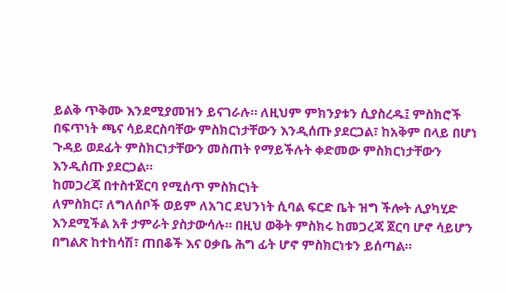ይልቅ ጥቅሙ እንደሚያመዝን ይናገራሉ። ለዚህም ምክንያቱን ሲያስረዱ፤ ምስክሮች በፍጥነት ጫና ሳይደርስባቸው ምስክርነታቸውን እንዲሰጡ ያደርጋል፣ ከአቅም በላይ በሆነ ጉዳይ ወደፊት ምስክርነታቸውን መስጠት የማይችሉት ቀድመው ምስክርነታቸውን እንዲሰጡ ያደርጋል።
ከመጋረጃ በተስተጀርባ የሚሰጥ ምስክርነት
ለምስክር፣ ለግለሰቦች ወይም ለአገር ደህንነት ሲባል ፍርድ ቤት ዝግ ችሎት ሊያካሂድ እንደሚችል አቶ ታምራት ያስታውሳሉ። በዚህ ወቅት ምስክሩ ከመጋረጃ ጀርባ ሆኖ ሳይሆን በግልጽ ከተከሳሽ፣ ጠበቆች እና ዐቃቤ ሕግ ፊት ሆኖ ምስክርነቱን ይሰጣል።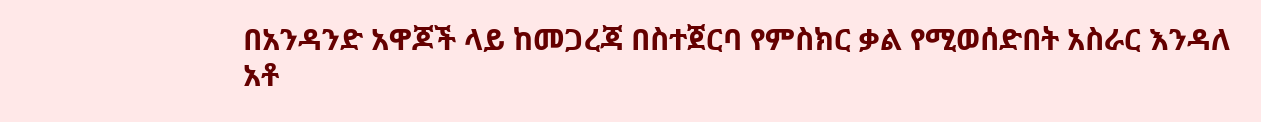በአንዳንድ አዋጆች ላይ ከመጋረጃ በስተጀርባ የምስክር ቃል የሚወሰድበት አስራር እንዳለ አቶ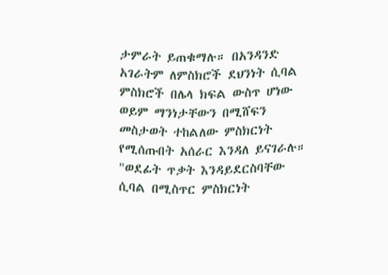ታምራት ይጠቁማሉ። በአንዳንድ አገራትም ለምስክሮች ደህንነት ሲባል ምስክሮች በሌላ ክፍል ውስጥ ሆነው ወይም ማንነታቸውን በሚሸፍን መስታወት ተከልለው ምስክርነት የሚሰጡበት አሰራር እንዳለ ይናገራሉ።
"ወደፊት ጥቃት እንዳይደርስባቸው ሲባል በሚስጥር ምስክርነት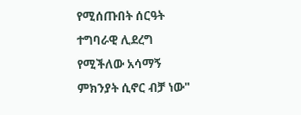የሚሰጡበት ሰርዓት ተግባራዊ ሊደረግ የሚችለው አሳማኝ ምክንያት ሲኖር ብቻ ነው"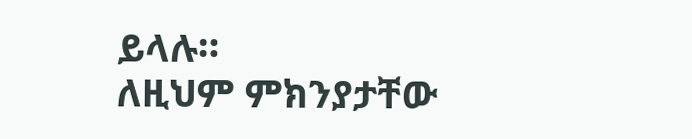ይላሉ።
ለዚህም ምክንያታቸው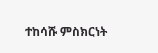ተከሳሹ ምስክርነት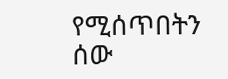የሚሰጥበትን ሰው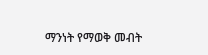ማንነት የማወቅ መብት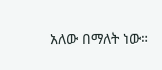አለው በማለት ነው።